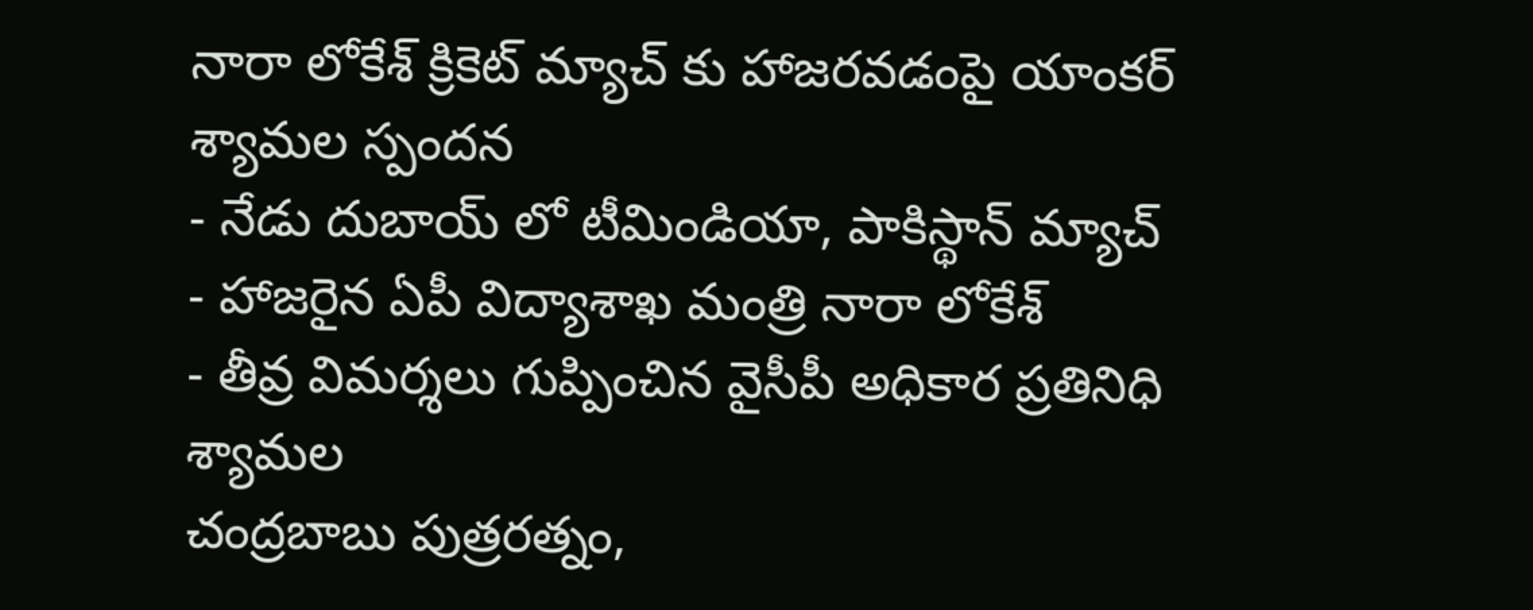నారా లోకేశ్ క్రికెట్ మ్యాచ్ కు హాజరవడంపై యాంకర్ శ్యామల స్పందన
- నేడు దుబాయ్ లో టీమిండియా, పాకిస్థాన్ మ్యాచ్
- హాజరైన ఏపీ విద్యాశాఖ మంత్రి నారా లోకేశ్
- తీవ్ర విమర్శలు గుప్పించిన వైసీపీ అధికార ప్రతినిధి శ్యామల
చంద్రబాబు పుత్రరత్నం,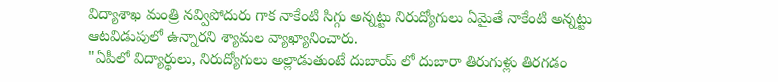విద్యాశాఖ మంత్రి నవ్విపోదురు గాక నాకేంటి సిగ్గు అన్నట్టు నిరుద్యోగులు ఏమైతే నాకేంటి అన్నట్టు ఆటవిడుపులో ఉన్నారని శ్యామల వ్యాఖ్యానించారు.
"ఏపీలో విద్యార్థులు, నిరుద్యోగులు అల్లాడుతుంటే దుబాయ్ లో దుబారా తిరుగుళ్లు తిరగడం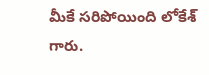మీకే సరిపోయింది లోకేశ్ గారు.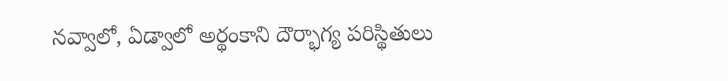నవ్వాలో, ఏడ్వాలో అర్థంకాని దౌర్భాగ్య పరిస్థితులు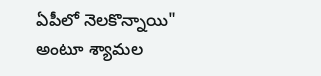ఏపీలో నెలకొన్నాయి" అంటూ శ్యామల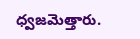ధ్వజమెత్తారు.